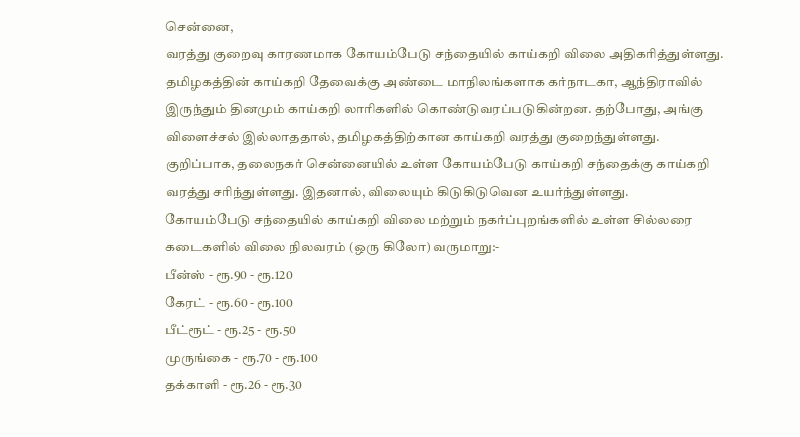சென்னை,
வரத்து குறைவு காரணமாக கோயம்பேடு சந்தையில் காய்கறி விலை அதிகரித்துள்ளது.
தமிழகத்தின் காய்கறி தேவைக்கு அண்டை மாநிலங்களாக கர்நாடகா, ஆந்திராவில் இருந்தும் தினமும் காய்கறி லாரிகளில் கொண்டுவரப்படுகின்றன. தற்போது, அங்கு விளைச்சல் இல்லாததால், தமிழகத்திற்கான காய்கறி வரத்து குறைந்துள்ளது.
குறிப்பாக, தலைநகர் சென்னையில் உள்ள கோயம்பேடு காய்கறி சந்தைக்கு காய்கறி வரத்து சரிந்துள்ளது. இதனால், விலையும் கிடுகிடுவென உயர்ந்துள்ளது.
கோயம்பேடு சந்தையில் காய்கறி விலை மற்றும் நகர்ப்புறங்களில் உள்ள சில்லரை கடைகளில் விலை நிலவரம் (ஒரு கிலோ) வருமாறு:-
பீன்ஸ் - ரூ.90 - ரூ.120
கேரட் - ரூ.60 - ரூ.100
பீட்ரூட் - ரூ.25 - ரூ.50
முருங்கை - ரூ.70 - ரூ.100
தக்காளி - ரூ.26 - ரூ.30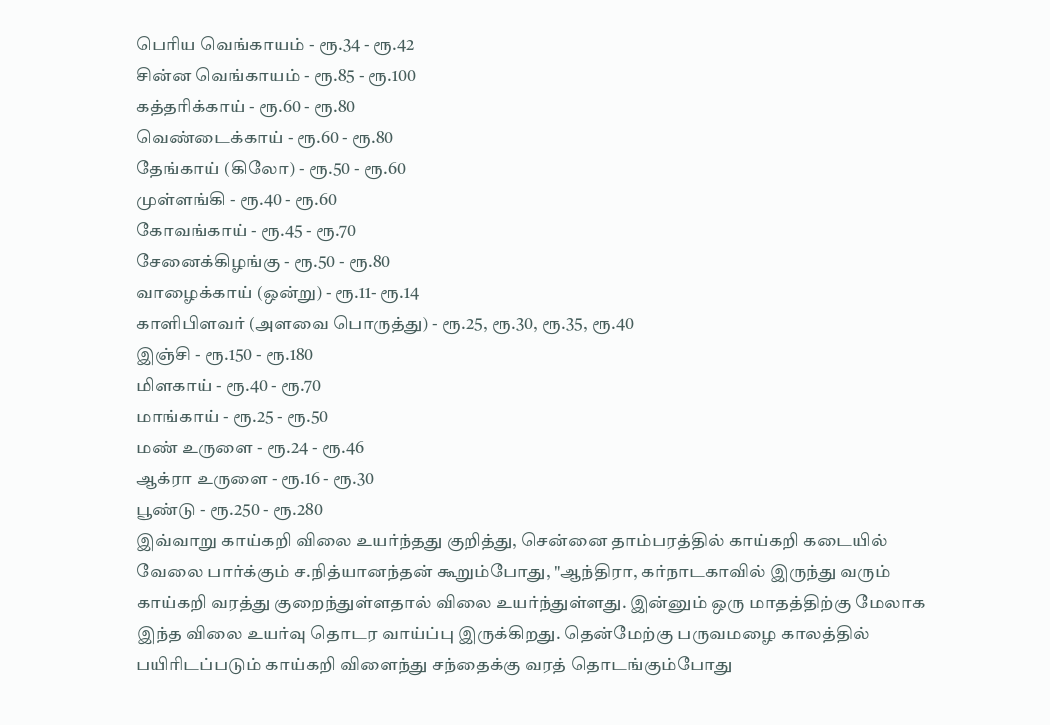பெரிய வெங்காயம் - ரூ.34 - ரூ.42
சின்ன வெங்காயம் - ரூ.85 - ரூ.100
கத்தரிக்காய் - ரூ.60 - ரூ.80
வெண்டைக்காய் - ரூ.60 - ரூ.80
தேங்காய் (கிலோ) - ரூ.50 - ரூ.60
முள்ளங்கி - ரூ.40 - ரூ.60
கோவங்காய் - ரூ.45 - ரூ.70
சேனைக்கிழங்கு - ரூ.50 - ரூ.80
வாழைக்காய் (ஒன்று) - ரூ.11- ரூ.14
காளிபிளவர் (அளவை பொருத்து) - ரூ.25, ரூ.30, ரூ.35, ரூ.40
இஞ்சி - ரூ.150 - ரூ.180
மிளகாய் - ரூ.40 - ரூ.70
மாங்காய் - ரூ.25 - ரூ.50
மண் உருளை - ரூ.24 - ரூ.46
ஆக்ரா உருளை - ரூ.16 - ரூ.30
பூண்டு - ரூ.250 - ரூ.280
இவ்வாறு காய்கறி விலை உயர்ந்தது குறித்து, சென்னை தாம்பரத்தில் காய்கறி கடையில் வேலை பார்க்கும் ச.நித்யானந்தன் கூறும்போது, "ஆந்திரா, கர்நாடகாவில் இருந்து வரும் காய்கறி வரத்து குறைந்துள்ளதால் விலை உயர்ந்துள்ளது. இன்னும் ஒரு மாதத்திற்கு மேலாக இந்த விலை உயர்வு தொடர வாய்ப்பு இருக்கிறது. தென்மேற்கு பருவமழை காலத்தில் பயிரிடப்படும் காய்கறி விளைந்து சந்தைக்கு வரத் தொடங்கும்போது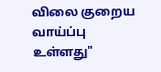விலை குறைய வாய்ப்பு உள்ளது"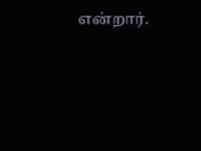என்றார்.